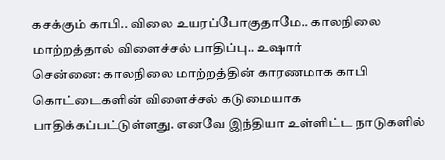கசக்கும் காபி.. விலை உயரப்போகுதாமே.. காலநிலை மாற்றத்தால் விளைச்சல் பாதிப்பு.. உஷார்
சென்னை: காலநிலை மாற்றத்தின் காரணமாக காபி கொட்டைகளின் விளைச்சல் கடுமையாக பாதிக்கப்பட்டுள்ளது. எனவே இந்தியா உள்ளிட்ட நாடுகளில்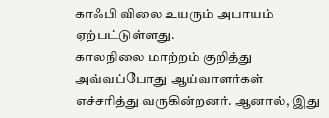காஃபி விலை உயரும் அபாயம் ஏற்பட்டுள்ளது.
காலநிலை மாற்றம் குறித்து அவ்வப்போது ஆய்வாளர்கள் எச்சரித்து வருகின்றனர். ஆனால், இது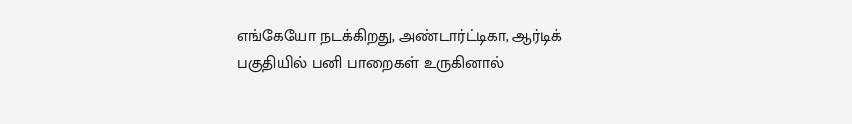எங்கேயோ நடக்கிறது, அண்டார்ட்டிகா, ஆர்டிக் பகுதியில் பனி பாறைகள் உருகினால்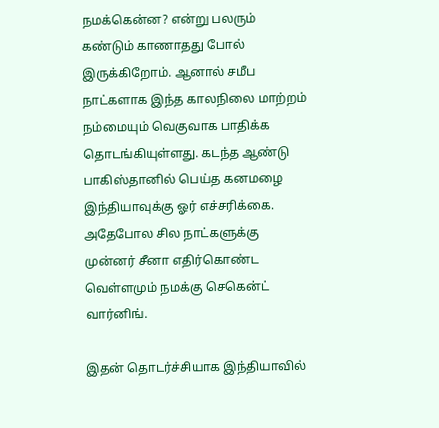நமக்கென்ன? என்று பலரும் கண்டும் காணாதது போல் இருக்கிறோம். ஆனால் சமீப நாட்களாக இந்த காலநிலை மாற்றம் நம்மையும் வெகுவாக பாதிக்க தொடங்கியுள்ளது. கடந்த ஆண்டு பாகிஸ்தானில் பெய்த கனமழை இந்தியாவுக்கு ஓர் எச்சரிக்கை. அதேபோல சில நாட்களுக்கு முன்னர் சீனா எதிர்கொண்ட வெள்ளமும் நமக்கு செகென்ட் வார்னிங்.

இதன் தொடர்ச்சியாக இந்தியாவில்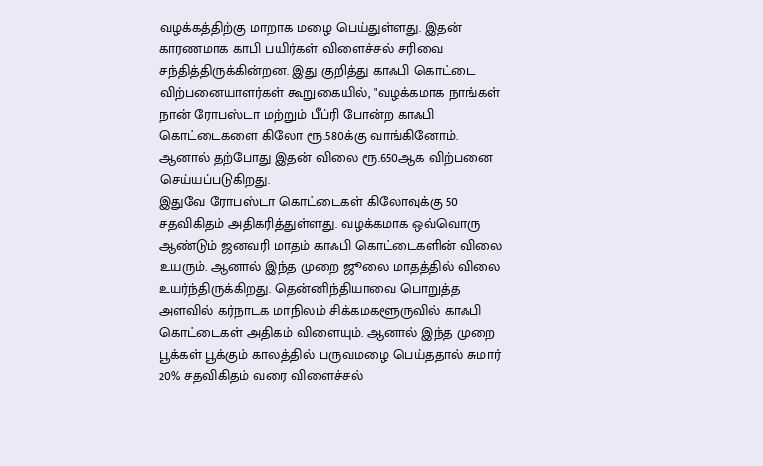வழக்கத்திற்கு மாறாக மழை பெய்துள்ளது. இதன் காரணமாக காபி பயிர்கள் விளைச்சல் சரிவை சந்தித்திருக்கின்றன. இது குறித்து காஃபி கொட்டை விற்பனையாளர்கள் கூறுகையில், "வழக்கமாக நாங்கள் நான் ரோபஸ்டா மற்றும் பீப்ரி போன்ற காஃபி கொட்டைகளை கிலோ ரூ.580க்கு வாங்கினோம். ஆனால் தற்போது இதன் விலை ரூ.650ஆக விற்பனை செய்யப்படுகிறது.
இதுவே ரோபஸ்டா கொட்டைகள் கிலோவுக்கு 50 சதவிகிதம் அதிகரித்துள்ளது. வழக்கமாக ஒவ்வொரு ஆண்டும் ஜனவரி மாதம் காஃபி கொட்டைகளின் விலை உயரும். ஆனால் இந்த முறை ஜூலை மாதத்தில் விலை உயர்ந்திருக்கிறது. தென்னிந்தியாவை பொறுத்த அளவில் கர்நாடக மாநிலம் சிக்கமகளூருவில் காஃபி கொட்டைகள் அதிகம் விளையும். ஆனால் இந்த முறை பூக்கள் பூக்கும் காலத்தில் பருவமழை பெய்ததால் சுமார் 20% சதவிகிதம் வரை விளைச்சல்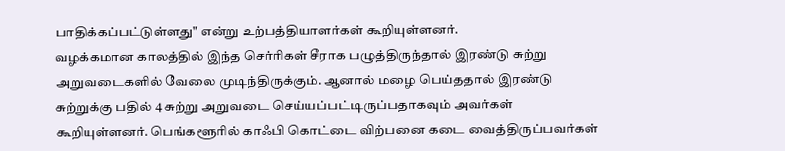பாதிக்கப்பட்டுள்ளது" என்று உற்பத்தியாளர்கள் கூறியுள்ளனர்.
வழக்கமான காலத்தில் இந்த செர்ரிகள் சீராக பழுத்திருந்தால் இரண்டு சுற்று அறுவடைகளில் வேலை முடிந்திருக்கும். ஆனால் மழை பெய்ததால் இரண்டு சுற்றுக்கு பதில் 4 சுற்று அறுவடை செய்யப்பட்டிருப்பதாகவும் அவர்கள் கூறியுள்ளனர். பெங்களூரில் காஃபி கொட்டை விற்பனை கடை வைத்திருப்பவர்கள்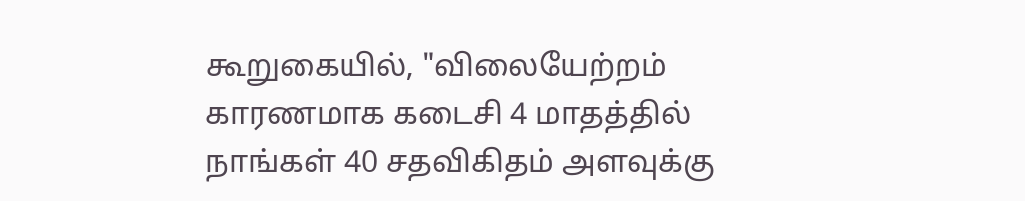கூறுகையில், "விலையேற்றம் காரணமாக கடைசி 4 மாதத்தில் நாங்கள் 40 சதவிகிதம் அளவுக்கு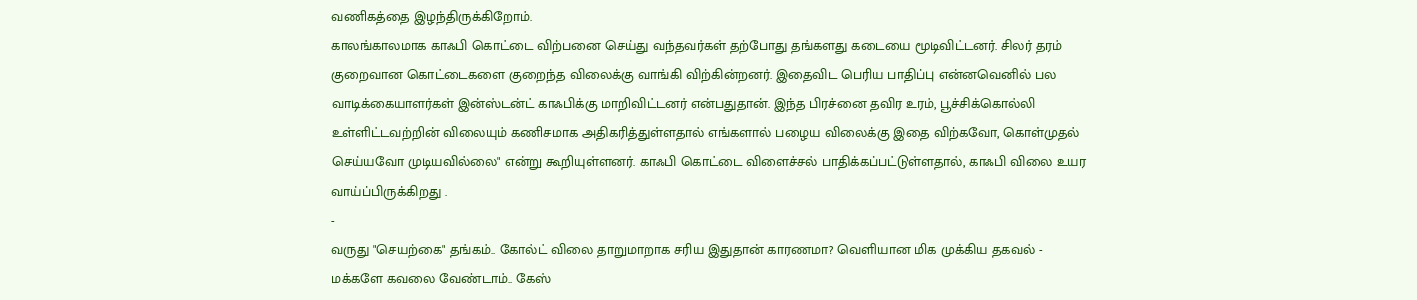வணிகத்தை இழந்திருக்கிறோம்.
காலங்காலமாக காஃபி கொட்டை விற்பனை செய்து வந்தவர்கள் தற்போது தங்களது கடையை மூடிவிட்டனர். சிலர் தரம் குறைவான கொட்டைகளை குறைந்த விலைக்கு வாங்கி விற்கின்றனர். இதைவிட பெரிய பாதிப்பு என்னவெனில் பல வாடிக்கையாளர்கள் இன்ஸ்டன்ட் காஃபிக்கு மாறிவிட்டனர் என்பதுதான். இந்த பிரச்னை தவிர உரம், பூச்சிக்கொல்லி உள்ளிட்டவற்றின் விலையும் கணிசமாக அதிகரித்துள்ளதால் எங்களால் பழைய விலைக்கு இதை விற்கவோ, கொள்முதல் செய்யவோ முடியவில்லை" என்று கூறியுள்ளனர். காஃபி கொட்டை விளைச்சல் பாதிக்கப்பட்டுள்ளதால், காஃபி விலை உயர வாய்ப்பிருக்கிறது .
-
வருது "செயற்கை" தங்கம்.. கோல்ட் விலை தாறுமாறாக சரிய இதுதான் காரணமா? வெளியான மிக முக்கிய தகவல் -
மக்களே கவலை வேண்டாம்.. கேஸ்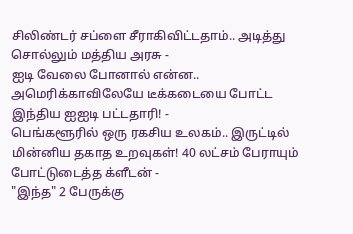சிலிண்டர் சப்ளை சீராகிவிட்டதாம்.. அடித்து சொல்லும் மத்திய அரசு -
ஐடி வேலை போனால் என்ன.. அமெரிக்காவிலேயே டீக்கடையை போட்ட இந்திய ஐஐடி பட்டதாரி! -
பெங்களூரில் ஒரு ரகசிய உலகம்.. இருட்டில் மின்னிய தகாத உறவுகள்! 40 லட்சம் பேராயும் போட்டுடைத்த க்ளீடன் -
"இந்த" 2 பேருக்கு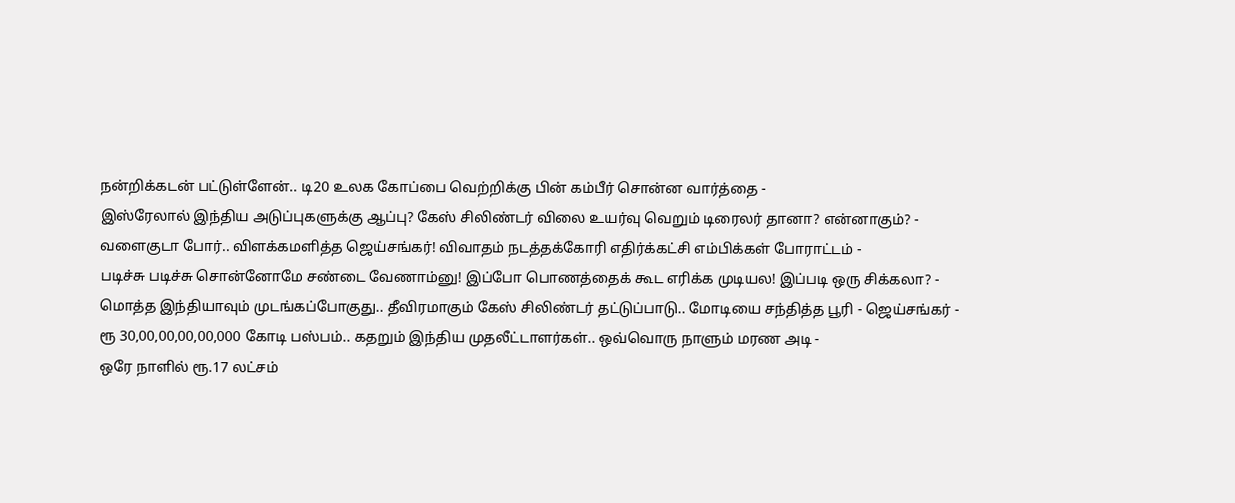நன்றிக்கடன் பட்டுள்ளேன்.. டி20 உலக கோப்பை வெற்றிக்கு பின் கம்பீர் சொன்ன வார்த்தை -
இஸ்ரேலால் இந்திய அடுப்புகளுக்கு ஆப்பு? கேஸ் சிலிண்டர் விலை உயர்வு வெறும் டிரைலர் தானா? என்னாகும்? -
வளைகுடா போர்.. விளக்கமளித்த ஜெய்சங்கர்! விவாதம் நடத்தக்கோரி எதிர்க்கட்சி எம்பிக்கள் போராட்டம் -
படிச்சு படிச்சு சொன்னோமே சண்டை வேணாம்னு! இப்போ பொணத்தைக் கூட எரிக்க முடியல! இப்படி ஒரு சிக்கலா? -
மொத்த இந்தியாவும் முடங்கப்போகுது.. தீவிரமாகும் கேஸ் சிலிண்டர் தட்டுப்பாடு.. மோடியை சந்தித்த பூரி - ஜெய்சங்கர் -
ரூ 30,00,00,00,00,000 கோடி பஸ்பம்.. கதறும் இந்திய முதலீட்டாளர்கள்.. ஒவ்வொரு நாளும் மரண அடி -
ஒரே நாளில் ரூ.17 லட்சம்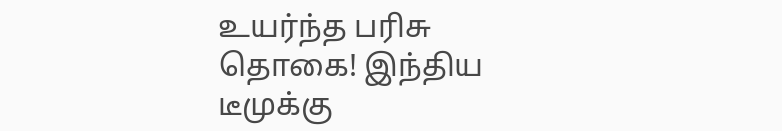உயர்ந்த பரிசு தொகை! இந்திய டீமுக்கு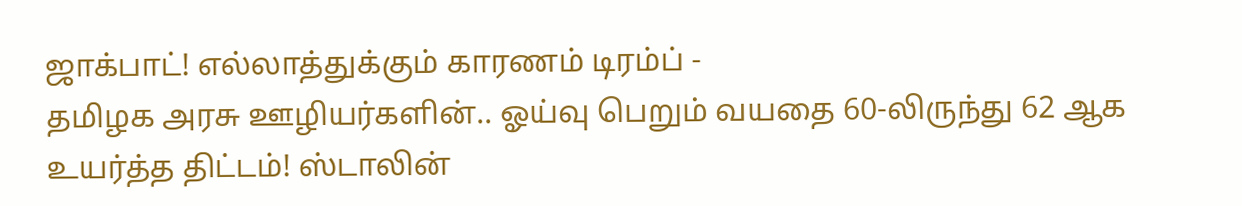ஜாக்பாட்! எல்லாத்துக்கும் காரணம் டிரம்ப் -
தமிழக அரசு ஊழியர்களின்.. ஓய்வு பெறும் வயதை 60-லிருந்து 62 ஆக உயர்த்த திட்டம்! ஸ்டாலின்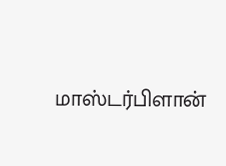மாஸ்டர்பிளான்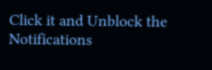Click it and Unblock the Notifications